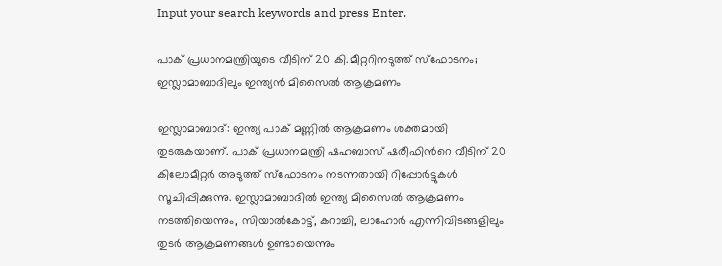Input your search keywords and press Enter.

പാക് പ്രധാനമന്ത്രിയുടെ വീടിന് 20 കി.മീറ്ററിനടുത്ത് സ്ഫോടനം; ഇസ്ലാമാബാദിലും ഇന്ത്യൻ മിസൈൽ ആക്രമണം

ഇസ്ലാമാബാദ്: ഇന്ത്യ പാക് മണ്ണിൽ ആക്രമണം ശക്തമായി തുടരുകയാണ്. പാക് പ്രധാനമന്ത്രി ഷഹബാസ് ഷരീഫിന്‍റെ വീടിന് 20 കിലോമീറ്റർ അടുത്ത് സ്ഫോടനം നടന്നതായി റിപ്പോർട്ടുകൾ സൂചിപ്പിക്കുന്നു. ഇസ്ലാമാബാദിൽ ഇന്ത്യ മിസൈൽ ആക്രമണം നടത്തിയെന്നും, സിയാൽകോട്ട്, കറാച്ചി, ലാഹോർ എന്നിവിടങ്ങളിലും തുടർ ആക്രമണങ്ങൾ ഉണ്ടായെന്നും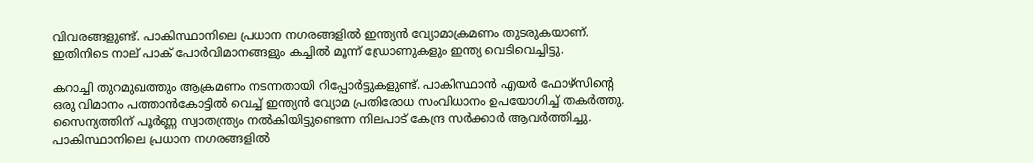വിവരങ്ങളുണ്ട്. പാകിസ്ഥാനിലെ പ്രധാന നഗരങ്ങളിൽ ഇന്ത്യൻ വ്യോമാക്രമണം തുടരുകയാണ്. ഇതിനിടെ നാല് പാക് പോർവിമാനങ്ങളും കച്ചിൽ മൂന്ന് ഡ്രോണുകളും ഇന്ത്യ വെടിവെച്ചിട്ടു.

കറാച്ചി തുറമുഖത്തും ആക്രമണം നടന്നതായി റിപ്പോർട്ടുകളുണ്ട്. പാകിസ്ഥാൻ എയർ ഫോഴ്സിൻ്റെ ഒരു വിമാനം പത്താൻകോട്ടിൽ വെച്ച് ഇന്ത്യൻ വ്യോമ പ്രതിരോധ സംവിധാനം ഉപയോഗിച്ച് തകർത്തു. സൈന്യത്തിന് പൂർണ്ണ സ്വാതന്ത്ര്യം നൽകിയിട്ടുണ്ടെന്ന നിലപാട് കേന്ദ്ര സർക്കാർ ആവർത്തിച്ചു. പാകിസ്ഥാനിലെ പ്രധാന നഗരങ്ങളിൽ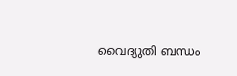വൈദ്യുതി ബന്ധം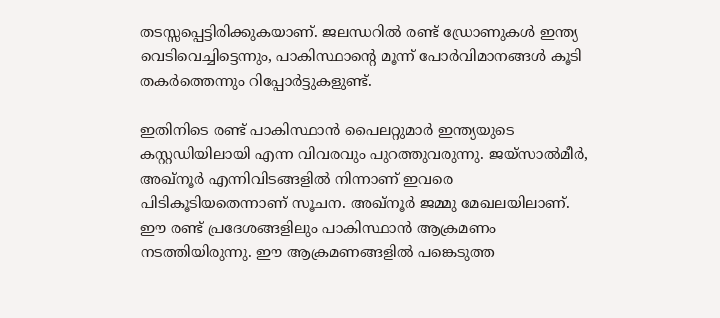തടസ്സപ്പെട്ടിരിക്കുകയാണ്. ജലന്ധറിൽ രണ്ട് ഡ്രോണുകൾ ഇന്ത്യ വെടിവെച്ചിട്ടെന്നും, പാകിസ്ഥാൻ്റെ മൂന്ന് പോർവിമാനങ്ങൾ കൂടി തകർത്തെന്നും റിപ്പോർട്ടുകളുണ്ട്.

ഇതിനിടെ രണ്ട് പാകിസ്ഥാൻ പൈലറ്റുമാർ ഇന്ത്യയുടെ കസ്റ്റഡിയിലായി എന്ന വിവരവും പുറത്തുവരുന്നു. ജയ്സാൽമീർ, അഖ്നൂർ എന്നിവിടങ്ങളിൽ നിന്നാണ് ഇവരെ പിടികൂടിയതെന്നാണ് സൂചന. അഖ്നൂർ ജമ്മു മേഖലയിലാണ്. ഈ രണ്ട് പ്രദേശങ്ങളിലും പാകിസ്ഥാൻ ആക്രമണം നടത്തിയിരുന്നു. ഈ ആക്രമണങ്ങളിൽ പങ്കെടുത്ത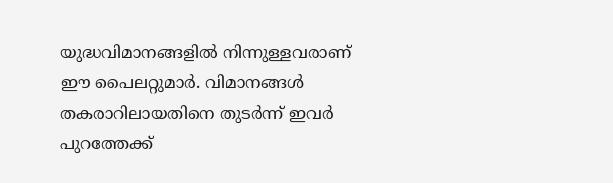യുദ്ധവിമാനങ്ങളിൽ നിന്നുള്ളവരാണ് ഈ പൈലറ്റുമാർ. വിമാനങ്ങൾ തകരാറിലായതിനെ തുടർന്ന് ഇവർ പുറത്തേക്ക്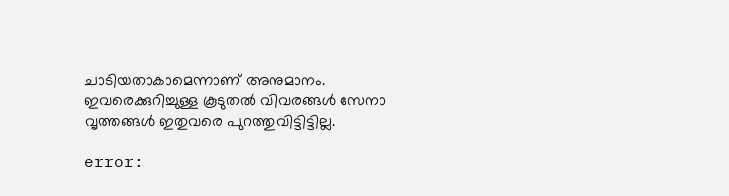ചാടിയതാകാമെന്നാണ് അനുമാനം. ഇവരെക്കുറിച്ചുള്ള കൂടുതൽ വിവരങ്ങൾ സേനാ വൃത്തങ്ങൾ ഇതുവരെ പുറത്തുവിട്ടിട്ടില്ല.

error: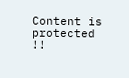Content is protected !!